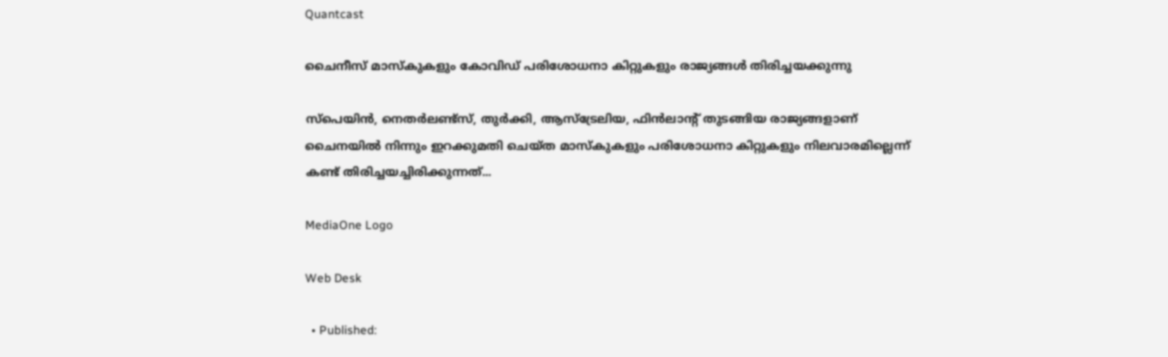Quantcast

ചൈനീസ് മാസ്‌കുകളും കോവിഡ് പരിശോധനാ കിറ്റുകളും രാജ്യങ്ങള്‍ തിരിച്ചയക്കുന്നു

സ്‌പെയിന്‍, നെതര്‍ലണ്ട്‌സ്, തുര്‍ക്കി, ആസ്‌ട്രേലിയ, ഫിന്‍ലാന്റ് തുടങ്ങിയ രാജ്യങ്ങളാണ് ചൈനയില്‍ നിന്നും ഇറക്കുമതി ചെയ്ത മാസ്‌കുകളും പരിശോധനാ കിറ്റുകളും നിലവാരമില്ലെന്ന് കണ്ട് തിരിച്ചയച്ചിരിക്കുന്നത്...

MediaOne Logo

Web Desk

  • Published: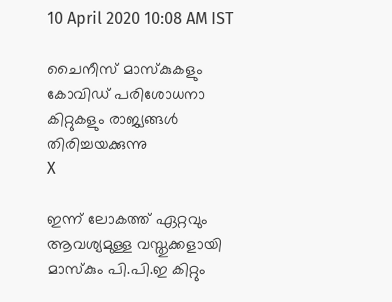10 April 2020 10:08 AM IST

ചൈനീസ് മാസ്‌കുകളും കോവിഡ് പരിശോധനാ കിറ്റുകളും രാജ്യങ്ങള്‍ തിരിച്ചയക്കുന്നു
X

ഇന്ന് ലോകത്ത് ഏറ്റവും ആവശ്യമുള്ള വസ്തുക്കളായി മാസ്‌കും പി.പി.ഇ കിറ്റും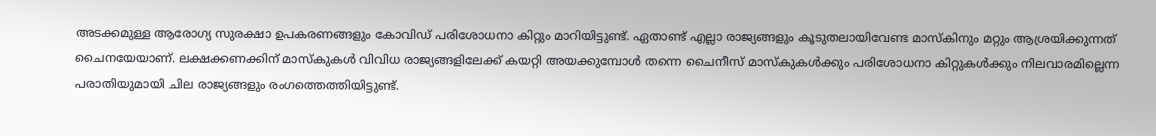അടക്കമുള്ള ആരോഗ്യ സുരക്ഷാ ഉപകരണങ്ങളും കോവിഡ് പരിശോധനാ കിറ്റും മാറിയിട്ടുണ്ട്. ഏതാണ്ട് എല്ലാ രാജ്യങ്ങളും കൂടുതലായിവേണ്ട മാസ്‌കിനും മറ്റും ആശ്രയിക്കുന്നത് ചൈനയേയാണ്. ലക്ഷക്കണക്കിന് മാസ്‌കുകള്‍ വിവിധ രാജ്യങ്ങളിലേക്ക് കയറ്റി അയക്കുമ്പോള്‍ തന്നെ ചൈനീസ് മാസ്‌കുകള്‍ക്കും പരിശോധനാ കിറ്റുകള്‍ക്കും നിലവാരമില്ലെന്ന പരാതിയുമായി ചില രാജ്യങ്ങളും രംഗത്തെത്തിയിട്ടുണ്ട്.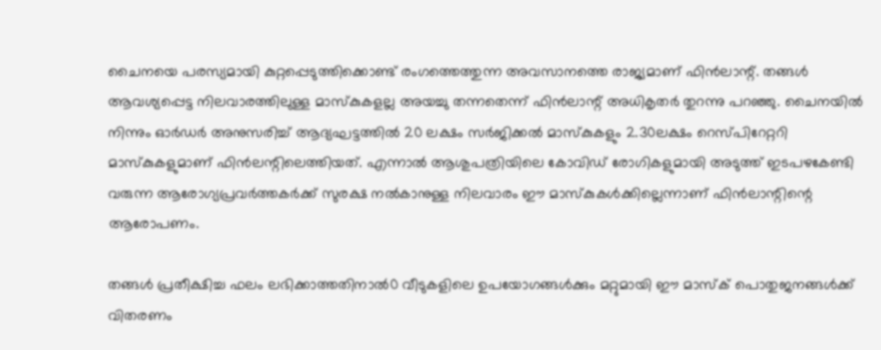ചൈനയെ പരസ്യമായി കുറ്റപ്പെടുത്തിക്കൊണ്ട് രംഗത്തെത്തുന്ന അവസാനത്തെ രാജ്യമാണ് ഫിന്‍ലാന്റ്. തങ്ങള്‍ ആവശ്യപ്പെട്ട നിലവാരത്തിലുള്ള മാസ്‌കുകളല്ല അയച്ചു തന്നതെന്ന് ഫിന്‍ലാന്റ് അധികൃതര്‍ തുറന്നു പറഞ്ഞു. ചൈനയില്‍ നിന്നും ഓര്‍ഡര്‍ അനുസരിച്ച് ആദ്യഘട്ടത്തില്‍ 20 ലക്ഷം സര്‍ജിക്കല്‍ മാസ്‌കുകളും 2.30ലക്ഷം റെസ്പിറേറ്ററി മാസ്‌കുകളുമാണ് ഫിന്‍ലന്റിലെത്തിയത്. എന്നാല്‍ ആശുപത്രിയിലെ കോവിഡ് രോഗികളുമായി അടുത്ത് ഇടപഴകേണ്ടി വരുന്ന ആരോഗ്യപ്രവര്‍ത്തകര്‍ക്ക് സുരക്ഷ നല്‍കാനുള്ള നിലവാരം ഈ മാസ്‌കുകള്‍ക്കില്ലെന്നാണ് ഫിന്‍ലാന്റിന്റെ ആരോപണം.

തങ്ങള്‍ പ്രതീക്ഷിച്ച ഫലം ലഭിക്കാത്തതിനാല്‍0 വീടുകളിലെ ഉപയോഗങ്ങള്‍ക്കും മറ്റുമായി ഈ മാസ്‌ക് പൊതുജനങ്ങള്‍ക്ക് വിതരണം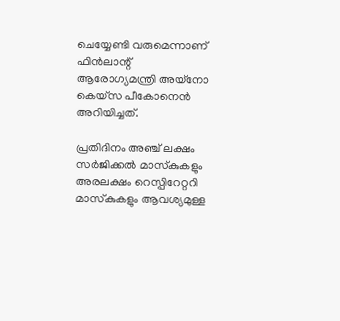ചെയ്യേണ്ടി വരുമെന്നാണ് ഫിന്‍ലാന്റ് ആരോഗ്യമന്ത്രി അയ്‌നോ കെയ്‌സ പീകോനെന്‍ അറിയിച്ചത്.

പ്രതിദിനം അഞ്ച് ലക്ഷം സര്‍ജിക്കല്‍ മാസ്‌കുകളും അരലക്ഷം റെസ്പിറേറ്ററി മാസ്‌കുകളും ആവശ്യമുള്ള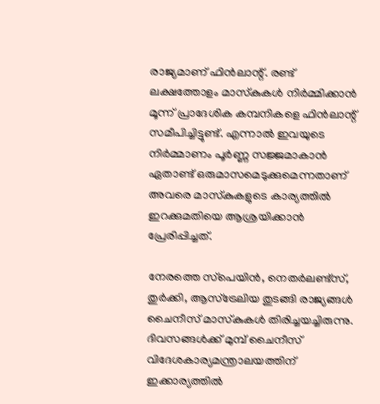രാജ്യമാണ് ഫിന്‍ലാന്റ്. രണ്ട് ലക്ഷത്തോളം മാസ്‌കുകള്‍ നിര്‍മ്മിക്കാന്‍ മൂന്ന് പ്രാദേശിക കമ്പനികളെ ഫിന്‍ലാന്റ് സമീപിച്ചിട്ടുണ്ട്. എന്നാല്‍ ഇവയുടെ നിര്‍മ്മാണം പൂര്‍ണ്ണ സജ്ജമാകാന്‍ ഏതാണ്ട് ഒരുമാസമെടുക്കുമെന്നതാണ് അവരെ മാസ്‌കുകളുടെ കാര്യത്തില്‍ ഇറക്കുമതിയെ ആശ്രയിക്കാന്‍ പ്രേരിപ്പിച്ചത്.

നേരത്തെ സ്‌പെയിന്‍, നെതര്‍ലണ്ട്‌സ്, തുര്‍ക്കി, ആസ്‌ട്രേലിയ തുടങ്ങി രാജ്യങ്ങള്‍ ചൈനീസ് മാസ്‌കുകള്‍ തിരിച്ചയച്ചിരുന്നു. ദിവസങ്ങള്‍ക്ക് മുമ്പ് ചൈനീസ് വിദേശകാര്യമന്ത്രാലയത്തിന് ഇക്കാര്യത്തില്‍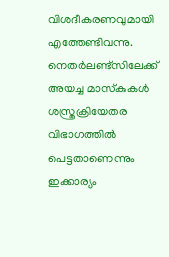വിശദീകരണവുമായി എത്തേണ്ടിവന്നു. നെതര്‍ലണ്ട്‌സിലേക്ക് അയച്ച മാസ്‌കുകള്‍ ശസ്ത്രക്രിയേതര വിഭാഗത്തില്‍ പെട്ടതാണെന്നും ഇക്കാര്യം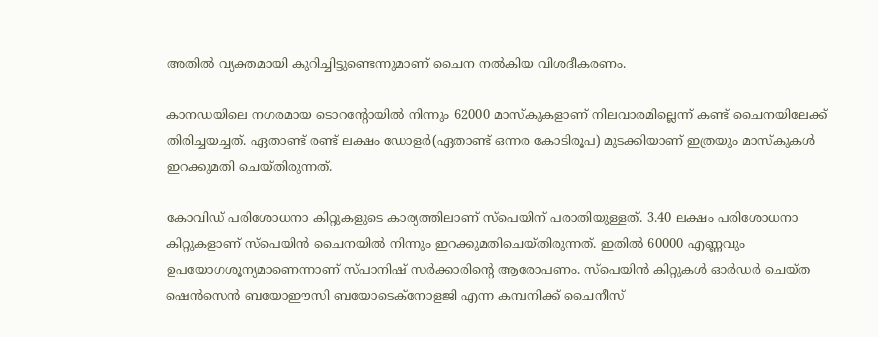അതില്‍ വ്യക്തമായി കുറിച്ചിട്ടുണ്ടെന്നുമാണ് ചൈന നല്‍കിയ വിശദീകരണം.

കാനഡയിലെ നഗരമായ ടൊറന്റോയില്‍ നിന്നും 62000 മാസ്‌കുകളാണ് നിലവാരമില്ലെന്ന് കണ്ട് ചൈനയിലേക്ക് തിരിച്ചയച്ചത്. ഏതാണ്ട് രണ്ട് ലക്ഷം ഡോളര്‍(ഏതാണ്ട് ഒന്നര കോടിരൂപ) മുടക്കിയാണ് ഇത്രയും മാസ്‌കുകള്‍ ഇറക്കുമതി ചെയ്തിരുന്നത്.

കോവിഡ് പരിശോധനാ കിറ്റുകളുടെ കാര്യത്തിലാണ് സ്‌പെയിന് പരാതിയുള്ളത്. 3.40 ലക്ഷം പരിശോധനാ കിറ്റുകളാണ് സ്‌പെയിന്‍ ചൈനയില്‍ നിന്നും ഇറക്കുമതിചെയ്തിരുന്നത്. ഇതില്‍ 60000 എണ്ണവും ഉപയോഗശൂന്യമാണെന്നാണ് സ്പാനിഷ് സര്‍ക്കാരിന്റെ ആരോപണം. സ്‌പെയിന്‍ കിറ്റുകള്‍ ഓര്‍ഡര്‍ ചെയ്ത ഷെന്‍സെന്‍ ബയോഈസി ബയോടെക്‌നോളജി എന്ന കമ്പനിക്ക് ചൈനീസ്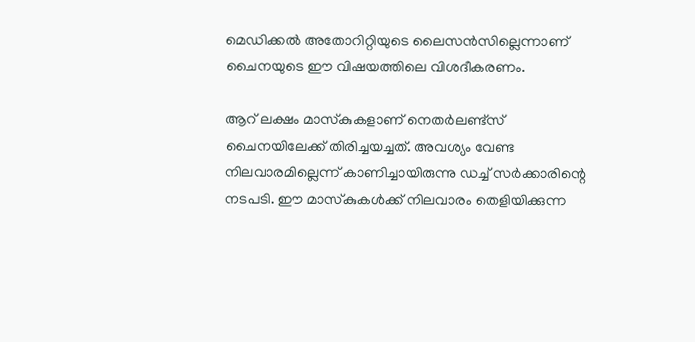മെഡിക്കല്‍ അതോറിറ്റിയുടെ ലൈസന്‍സില്ലെന്നാണ് ചൈനയുടെ ഈ വിഷയത്തിലെ വിശദീകരണം.

ആറ് ലക്ഷം മാസ്‌കുകളാണ് നെതര്‍ലണ്ട്‌സ് ചൈനയിലേക്ക് തിരിച്ചയച്ചത്. അവശ്യം വേണ്ട നിലവാരമില്ലെന്ന് കാണിച്ചായിരുന്നു ഡച്ച് സര്‍ക്കാരിന്റെ നടപടി. ഈ മാസ്‌കുകള്‍ക്ക് നിലവാരം തെളിയിക്കുന്ന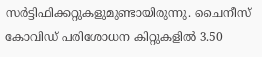സര്‍ട്ടിഫിക്കറ്റുകളുമുണ്ടായിരുന്നു. ചൈനീസ് കോവിഡ് പരിശോധന കിറ്റുകളില്‍ 3.50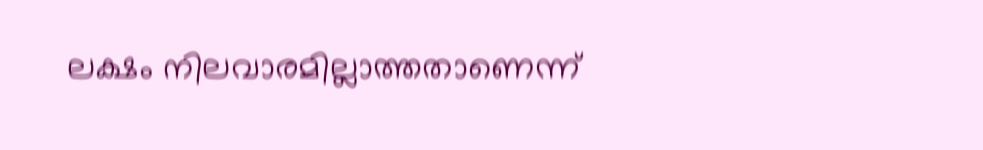ലക്ഷം നിലവാരമില്ലാത്തതാണെന്ന്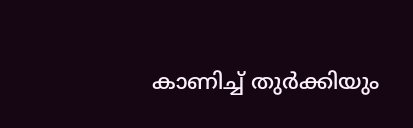കാണിച്ച് തുര്‍ക്കിയും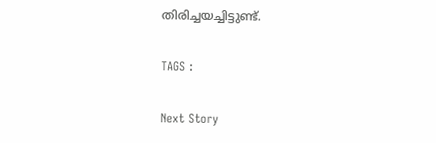തിരിച്ചയച്ചിട്ടുണ്ട്.

TAGS :

Next Story